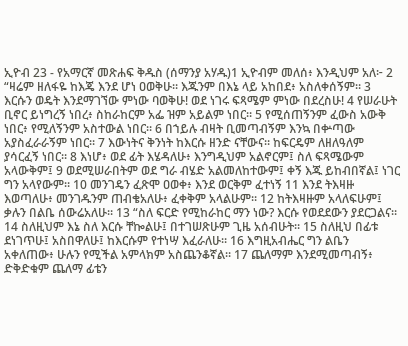ኢዮብ 23 - የአማርኛ መጽሐፍ ቅዱስ (ሰማንያ አሃዱ)1 ኢዮብም መለሰ፥ እንዲህም አለ፦ 2 “ዛሬም ዘለፋዬ ከእጄ እንደ ሆነ ዐወቅሁ። እጁንም በእኔ ላይ አከበደ፥ አስለቀሰኝም። 3 እርሱን ወዴት እንደማገኘው ምነው ባወቅሁ! ወደ ነገሩ ፍጻሜም ምነው በደረስሁ! 4 የሠራሁት ቢኖር ይነግረኝ ነበረ፥ ስከራከርም አፌ ዝም አይልም ነበር። 5 የሚሰጠኝንም ፈውስ አውቅ ነበር፥ የሚለኝንም አስተውል ነበር። 6 በኀይሉ ብዛት ቢመጣብኝም እንኳ በቍጣው አያስፈራራኝም ነበር። 7 እውነትና ቅንነት ከእርሱ ዘንድ ናቸውና። ከፍርዴም ለዘለዓለም ያሳርፈኝ ነበር። 8 እነሆ፥ ወደ ፊት እሄዳለሁ፥ እንግዲህም አልኖርም፤ ስለ ፍጻሜውም አላውቅም፤ 9 ወደሚሠራበትም ወደ ግራ ብሄድ አልመለከተውም፤ ቀኝ እጁ ይከብበኛል፤ ነገር ግን አላየውም። 10 መንገዴን ፈጽሞ ዐወቀ፥ እንደ ወርቅም ፈተነኝ 11 እንደ ትእዛዙ እወጣለሁ፥ መንገዱንም ጠብቄአለሁ፥ ፈቀቅም አላልሁም። 12 ከትእዛዙም አላለፍሁም፤ ቃሉን በልቤ ሰውሬአለሁ። 13 “ስለ ፍርድ የሚከራከር ማን ነው? እርሱ የወደደውን ያደርጋልና። 14 ስለዚህም እኔ ስለ እርሱ ቸኰልሁ፤ በተገሠጽሁም ጊዜ አሰብሁት። 15 ስለዚህ በፊቱ ደነገጥሁ፤ አስበዋለሁ፤ ከእርሱም የተነሣ እፈራለሁ። 16 እግዚአብሔር ግን ልቤን አቀለጠው፥ ሁሉን የሚችል አምላክም አስጨንቆኛል። 17 ጨለማም እንደሚመጣብኝ፥ ድቅድቁም ጨለማ ፊቴን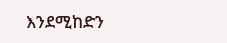እንደሚከድን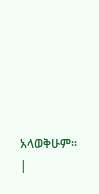አላወቅሁም። |